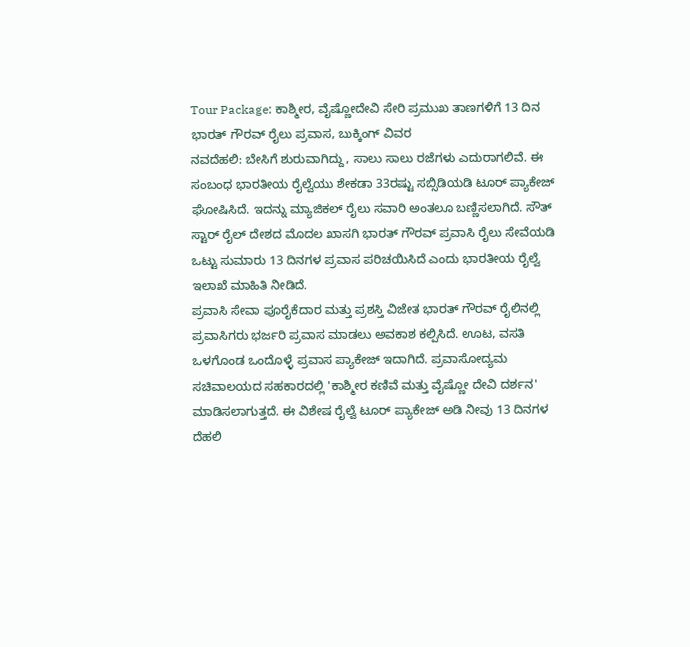Tour Package: ಕಾಶ್ಮೀರ, ವೈಷ್ಣೋದೇವಿ ಸೇರಿ ಪ್ರಮುಖ ತಾಣಗಳಿಗೆ 13 ದಿನ ಭಾರತ್ ಗೌರವ್ ರೈಲು ಪ್ರವಾಸ, ಬುಕ್ಕಿಂಗ್ ವಿವರ
ನವದೆಹಲಿ: ಬೇಸಿಗೆ ಶುರುವಾಗಿದ್ದು, ಸಾಲು ಸಾಲು ರಜೆಗಳು ಎದುರಾಗಲಿವೆ. ಈ ಸಂಬಂಧ ಭಾರತೀಯ ರೈಲ್ವೆಯು ಶೇಕಡಾ 33ರಷ್ಟು ಸಬ್ಸಿಡಿಯಡಿ ಟೂರ್ ಪ್ಯಾಕೇಜ್ ಘೋಷಿಸಿದೆ. ಇದನ್ನು ಮ್ಯಾಜಿಕಲ್ ರೈಲು ಸವಾರಿ ಅಂತಲೂ ಬಣ್ಣಿಸಲಾಗಿದೆ. ಸೌತ್ ಸ್ಟಾರ್ ರೈಲ್ ದೇಶದ ಮೊದಲ ಖಾಸಗಿ ಭಾರತ್ ಗೌರವ್ ಪ್ರವಾಸಿ ರೈಲು ಸೇವೆಯಡಿ ಒಟ್ಟು ಸುಮಾರು 13 ದಿನಗಳ ಪ್ರವಾಸ ಪರಿಚಯಿಸಿದೆ ಎಂದು ಭಾರತೀಯ ರೈಲ್ವೆ ಇಲಾಖೆ ಮಾಹಿತಿ ನೀಡಿದೆ.
ಪ್ರವಾಸಿ ಸೇವಾ ಪೂರೈಕೆದಾರ ಮತ್ತು ಪ್ರಶಸ್ತಿ ವಿಜೇತ ಭಾರತ್ ಗೌರವ್ ರೈಲಿನಲ್ಲಿ ಪ್ರವಾಸಿಗರು ಭರ್ಜರಿ ಪ್ರವಾಸ ಮಾಡಲು ಅವಕಾಶ ಕಲ್ಪಿಸಿದೆ. ಊಟ, ವಸತಿ ಒಳಗೊಂಡ ಒಂದೊಳ್ಳೆ ಪ್ರವಾಸ ಪ್ಯಾಕೇಜ್ ಇದಾಗಿದೆ. ಪ್ರವಾಸೋದ್ಯಮ ಸಚಿವಾಲಯದ ಸಹಕಾರದಲ್ಲಿ 'ಕಾಶ್ಮೀರ ಕಣಿವೆ ಮತ್ತು ವೈಷ್ಣೋ ದೇವಿ ದರ್ಶನ' ಮಾಡಿಸಲಾಗುತ್ತದೆ. ಈ ವಿಶೇಷ ರೈಲ್ವೆ ಟೂರ್ ಪ್ಯಾಕೇಜ್ ಅಡಿ ನೀವು 13 ದಿನಗಳ ದೆಹಲಿ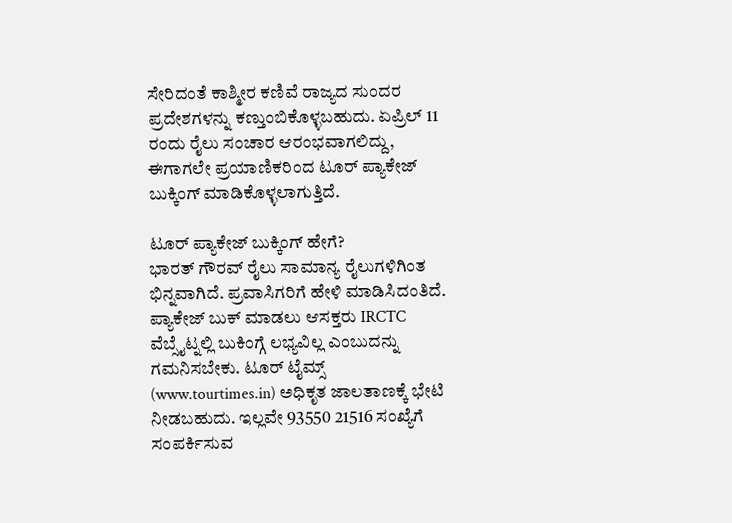ಸೇರಿದಂತೆ ಕಾಶ್ಮೀರ ಕಣಿವೆ ರಾಜ್ಯದ ಸುಂದರ ಪ್ರದೇಶಗಳನ್ನು ಕಣ್ತುಂಬಿಕೊಳ್ಳಬಹುದು. ಏಪ್ರಿಲ್ 11 ರಂದು ರೈಲು ಸಂಚಾರ ಆರಂಭವಾಗಲಿದ್ದು, ಈಗಾಗಲೇ ಪ್ರಯಾಣಿಕರಿಂದ ಟೂರ್ ಪ್ಯಾಕೇಜ್ ಬುಕ್ಕಿಂಗ್ ಮಾಡಿಕೊಳ್ಳಲಾಗುತ್ತಿದೆ.

ಟೂರ್ ಪ್ಯಾಕೇಜ್ ಬುಕ್ಕಿಂಗ್ ಹೇಗೆ?
ಭಾರತ್ ಗೌರವ್ ರೈಲು ಸಾಮಾನ್ಯ ರೈಲುಗಳಿಗಿಂತ ಭಿನ್ನವಾಗಿದೆ. ಪ್ರವಾಸಿಗರಿಗೆ ಹೇಳಿ ಮಾಡಿಸಿದಂತಿದೆ. ಪ್ಯಾಕೇಜ್ ಬುಕ್ ಮಾಡಲು ಆಸಕ್ತರು IRCTC ವೆಬ್ಸೈಟ್ನಲ್ಲಿ ಬುಕಿಂಗ್ಗೆ ಲಭ್ಯವಿಲ್ಲ ಎಂಬುದನ್ನು ಗಮನಿಸಬೇಕು. ಟೂರ್ ಟೈಮ್ಸ್ (www.tourtimes.in) ಅಧಿಕೃತ ಜಾಲತಾಣಕ್ಕೆ ಭೇಟಿ ನೀಡಬಹುದು. ಇಲ್ಲವೇ 93550 21516 ಸಂಖ್ಯೆಗೆ ಸಂಪರ್ಕಿಸುವ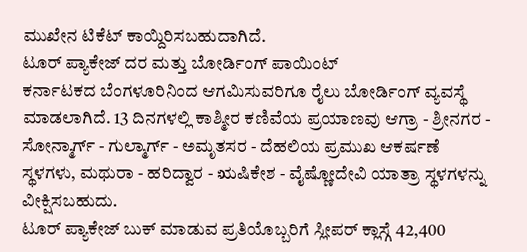ಮುಖೇನ ಟಿಕೆಟ್ ಕಾಯ್ದಿರಿಸಬಹುದಾಗಿದೆ.
ಟೂರ್ ಪ್ಯಾಕೇಜ್ ದರ ಮತ್ತು ಬೋರ್ಡಿಂಗ್ ಪಾಯಿಂಟ್
ಕರ್ನಾಟಕದ ಬೆಂಗಳೂರಿನಿಂದ ಆಗಮಿಸುವರಿಗೂ ರೈಲು ಬೋರ್ಡಿಂಗ್ ವ್ಯವಸ್ಥೆ ಮಾಡಲಾಗಿದೆ. 13 ದಿನಗಳಲ್ಲಿ ಕಾಶ್ಮೀರ ಕಣಿವೆಯ ಪ್ರಯಾಣವು ಆಗ್ರಾ - ಶ್ರೀನಗರ - ಸೋನ್ಮಾರ್ಗ್ - ಗುಲ್ಮಾರ್ಗ್ - ಅಮೃತಸರ - ದೆಹಲಿಯ ಪ್ರಮುಖ ಆಕರ್ಷಣೆ ಸ್ಥಳಗಳು, ಮಥುರಾ - ಹರಿದ್ವಾರ - ಋಷಿಕೇಶ - ವೈಷ್ಣೋದೇವಿ ಯಾತ್ರಾ ಸ್ಥಳಗಳನ್ನು ವೀಕ್ಷಿಸಬಹುದು.
ಟೂರ್ ಪ್ಯಾಕೇಜ್ ಬುಕ್ ಮಾಡುವ ಪ್ರತಿಯೊಬ್ಬರಿಗೆ ಸ್ಲೀಪರ್ ಕ್ಲಾಸ್ಗೆ 42,400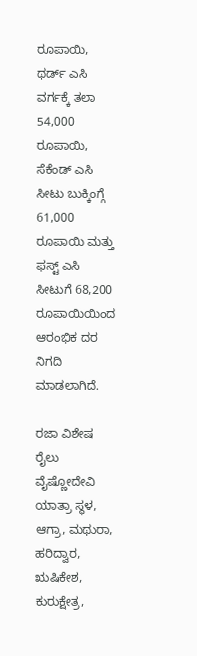ರೂಪಾಯಿ, ಥರ್ಡ್ ಎಸಿ ವರ್ಗಕ್ಕೆ ತಲಾ 54,000 ರೂಪಾಯಿ, ಸೆಕೆಂಡ್ ಎಸಿ ಸೀಟು ಬುಕ್ಕಿಂಗ್ಗೆ 61,000 ರೂಪಾಯಿ ಮತ್ತು ಫಸ್ಟ್ ಎಸಿ ಸೀಟುಗೆ 68,200 ರೂಪಾಯಿಯಿಂದ ಆರಂಭಿಕ ದರ ನಿಗದಿ ಮಾಡಲಾಗಿದೆ.

ರಜಾ ವಿಶೇಷ ರೈಲು ವೈಷ್ಣೋದೇವಿ ಯಾತ್ರಾ ಸ್ಥಳ, ಆಗ್ರಾ, ಮಥುರಾ, ಹರಿದ್ವಾರ, ಋಷಿಕೇಶ, ಕುರುಕ್ಷೇತ್ರ,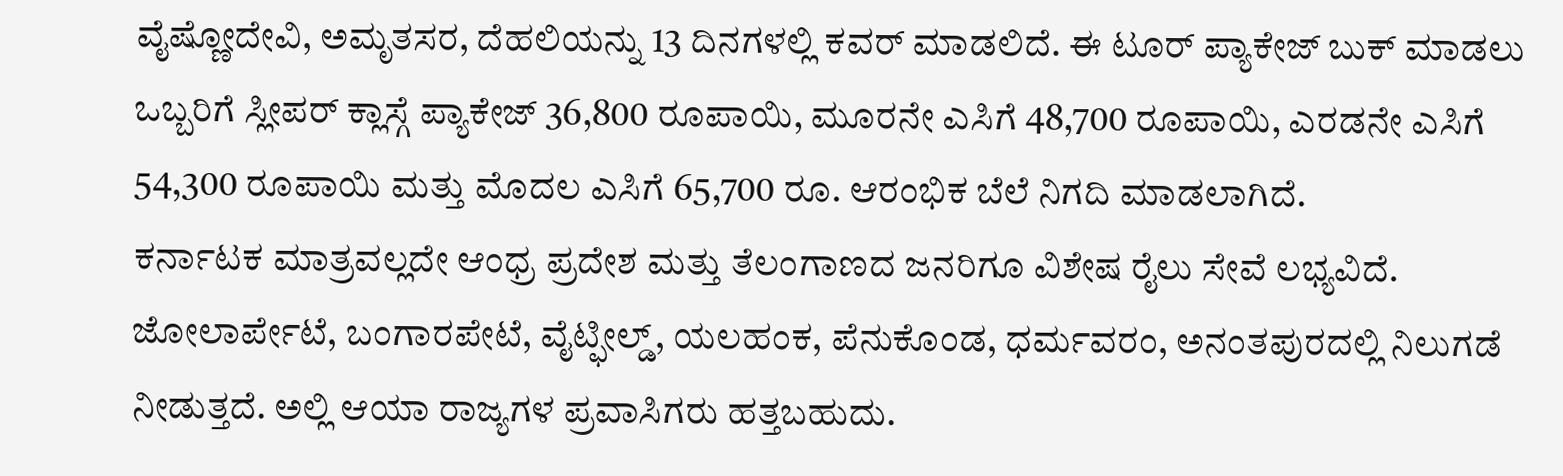ವೈಷ್ಣೋದೇವಿ, ಅಮೃತಸರ, ದೆಹಲಿಯನ್ನು 13 ದಿನಗಳಲ್ಲಿ ಕವರ್ ಮಾಡಲಿದೆ. ಈ ಟೂರ್ ಪ್ಯಾಕೇಜ್ ಬುಕ್ ಮಾಡಲು ಒಬ್ಬರಿಗೆ ಸ್ಲೀಪರ್ ಕ್ಲಾಸ್ಗೆ ಪ್ಯಾಕೇಜ್ 36,800 ರೂಪಾಯಿ, ಮೂರನೇ ಎಸಿಗೆ 48,700 ರೂಪಾಯಿ, ಎರಡನೇ ಎಸಿಗೆ 54,300 ರೂಪಾಯಿ ಮತ್ತು ಮೊದಲ ಎಸಿಗೆ 65,700 ರೂ. ಆರಂಭಿಕ ಬೆಲೆ ನಿಗದಿ ಮಾಡಲಾಗಿದೆ.
ಕರ್ನಾಟಕ ಮಾತ್ರವಲ್ಲದೇ ಆಂಧ್ರ ಪ್ರದೇಶ ಮತ್ತು ತೆಲಂಗಾಣದ ಜನರಿಗೂ ವಿಶೇಷ ರೈಲು ಸೇವೆ ಲಭ್ಯವಿದೆ. ಜೋಲಾರ್ಪೇಟೆ, ಬಂಗಾರಪೇಟೆ, ವೈಟ್ಫೀಲ್ಡ್, ಯಲಹಂಕ, ಪೆನುಕೊಂಡ, ಧರ್ಮವರಂ, ಅನಂತಪುರದಲ್ಲಿ ನಿಲುಗಡೆ ನೀಡುತ್ತದೆ. ಅಲ್ಲಿ ಆಯಾ ರಾಜ್ಯಗಳ ಪ್ರವಾಸಿಗರು ಹತ್ತಬಹುದು.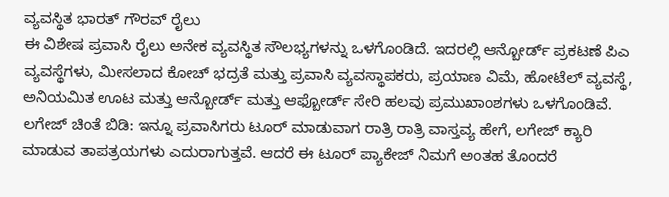ವ್ಯವಸ್ಥಿತ ಭಾರತ್ ಗೌರವ್ ರೈಲು
ಈ ವಿಶೇಷ ಪ್ರವಾಸಿ ರೈಲು ಅನೇಕ ವ್ಯವಸ್ಥಿತ ಸೌಲಭ್ಯಗಳನ್ನು ಒಳಗೊಂಡಿದೆ. ಇದರಲ್ಲಿ ಆನ್ಬೋರ್ಡ್ ಪ್ರಕಟಣೆ ಪಿಎ ವ್ಯವಸ್ಥೆಗಳು, ಮೀಸಲಾದ ಕೋಚ್ ಭದ್ರತೆ ಮತ್ತು ಪ್ರವಾಸಿ ವ್ಯವಸ್ಥಾಪಕರು, ಪ್ರಯಾಣ ವಿಮೆ, ಹೋಟೆಲ್ ವ್ಯವಸ್ಥೆ, ಅನಿಯಮಿತ ಊಟ ಮತ್ತು ಆನ್ಬೋರ್ಡ್ ಮತ್ತು ಆಫ್ಬೋರ್ಡ್ ಸೇರಿ ಹಲವು ಪ್ರಮುಖಾಂಶಗಳು ಒಳಗೊಂಡಿವೆ.
ಲಗೇಜ್ ಚಿಂತೆ ಬಿಡಿ: ಇನ್ನೂ ಪ್ರವಾಸಿಗರು ಟೂರ್ ಮಾಡುವಾಗ ರಾತ್ರಿ ರಾತ್ರಿ ವಾಸ್ತವ್ಯ ಹೇಗೆ, ಲಗೇಜ್ ಕ್ಯಾರಿ ಮಾಡುವ ತಾಪತ್ರಯಗಳು ಎದುರಾಗುತ್ತವೆ. ಆದರೆ ಈ ಟೂರ್ ಪ್ಯಾಕೇಜ್ ನಿಮಗೆ ಅಂತಹ ತೊಂದರೆ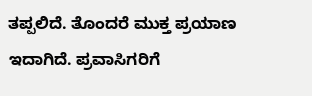ತಪ್ಪಲಿದೆ. ತೊಂದರೆ ಮುಕ್ತ ಪ್ರಯಾಣ ಇದಾಗಿದೆ. ಪ್ರವಾಸಿಗರಿಗೆ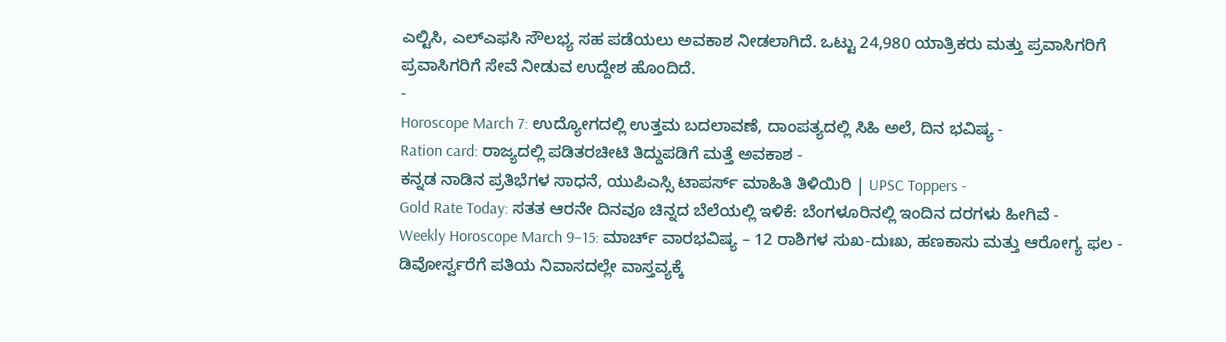ಎಲ್ಟಿಸಿ, ಎಲ್ಎಫಸಿ ಸೌಲಭ್ಯ ಸಹ ಪಡೆಯಲು ಅವಕಾಶ ನೀಡಲಾಗಿದೆ. ಒಟ್ಟು 24,980 ಯಾತ್ರಿಕರು ಮತ್ತು ಪ್ರವಾಸಿಗರಿಗೆ ಪ್ರವಾಸಿಗರಿಗೆ ಸೇವೆ ನೀಡುವ ಉದ್ದೇಶ ಹೊಂದಿದೆ.
-
Horoscope March 7: ಉದ್ಯೋಗದಲ್ಲಿ ಉತ್ತಮ ಬದಲಾವಣೆ, ದಾಂಪತ್ಯದಲ್ಲಿ ಸಿಹಿ ಅಲೆ, ದಿನ ಭವಿಷ್ಯ -
Ration card: ರಾಜ್ಯದಲ್ಲಿ ಪಡಿತರಚೀಟಿ ತಿದ್ದುಪಡಿಗೆ ಮತ್ತೆ ಅವಕಾಶ -
ಕನ್ನಡ ನಾಡಿನ ಪ್ರತಿಭೆಗಳ ಸಾಧನೆ, ಯುಪಿಎಸ್ಸಿ ಟಾಪರ್ಸ್ ಮಾಹಿತಿ ತಿಳಿಯಿರಿ | UPSC Toppers -
Gold Rate Today: ಸತತ ಆರನೇ ದಿನವೂ ಚಿನ್ನದ ಬೆಲೆಯಲ್ಲಿ ಇಳಿಕೆ: ಬೆಂಗಳೂರಿನಲ್ಲಿ ಇಂದಿನ ದರಗಳು ಹೀಗಿವೆ -
Weekly Horoscope March 9–15: ಮಾರ್ಚ್ ವಾರಭವಿಷ್ಯ – 12 ರಾಶಿಗಳ ಸುಖ-ದುಃಖ, ಹಣಕಾಸು ಮತ್ತು ಆರೋಗ್ಯ ಫಲ -
ಡಿವೋರ್ಸ್ವರೆಗೆ ಪತಿಯ ನಿವಾಸದಲ್ಲೇ ವಾಸ್ತವ್ಯಕ್ಕೆ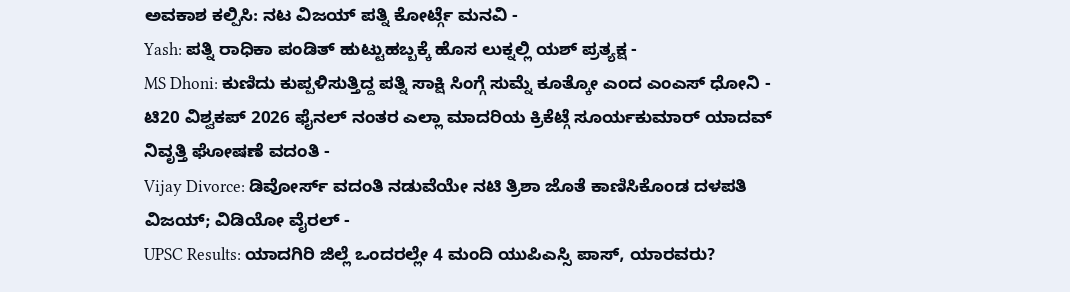ಅವಕಾಶ ಕಲ್ಪಿಸಿ: ನಟ ವಿಜಯ್ ಪತ್ನಿ ಕೋರ್ಟ್ಗೆ ಮನವಿ -
Yash: ಪತ್ನಿ ರಾಧಿಕಾ ಪಂಡಿತ್ ಹುಟ್ಟುಹಬ್ಬಕ್ಕೆ ಹೊಸ ಲುಕ್ನಲ್ಲಿ ಯಶ್ ಪ್ರತ್ಯಕ್ಷ -
MS Dhoni: ಕುಣಿದು ಕುಪ್ಪಳಿಸುತ್ತಿದ್ದ ಪತ್ನಿ ಸಾಕ್ಷಿ ಸಿಂಗ್ಗೆ ಸುಮ್ನೆ ಕೂತ್ಕೋ ಎಂದ ಎಂಎಸ್ ಧೋನಿ -
ಟಿ20 ವಿಶ್ವಕಪ್ 2026 ಫೈನಲ್ ನಂತರ ಎಲ್ಲಾ ಮಾದರಿಯ ಕ್ರಿಕೆಟ್ಗೆ ಸೂರ್ಯಕುಮಾರ್ ಯಾದವ್ ನಿವೃತ್ತಿ ಘೋಷಣೆ ವದಂತಿ -
Vijay Divorce: ಡಿವೋರ್ಸ್ ವದಂತಿ ನಡುವೆಯೇ ನಟಿ ತ್ರಿಶಾ ಜೊತೆ ಕಾಣಿಸಿಕೊಂಡ ದಳಪತಿ ವಿಜಯ್; ವಿಡಿಯೋ ವೈರಲ್ -
UPSC Results: ಯಾದಗಿರಿ ಜಿಲ್ಲೆ ಒಂದರಲ್ಲೇ 4 ಮಂದಿ ಯುಪಿಎಸ್ಸಿ ಪಾಸ್, ಯಾರವರು?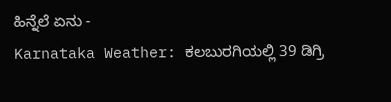ಹಿನ್ನೆಲೆ ಏನು -
Karnataka Weather: ಕಲಬುರಗಿಯಲ್ಲಿ 39 ಡಿಗ್ರಿ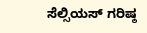ಸೆಲ್ಸಿಯಸ್ ಗರಿಷ್ಠ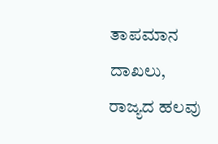ತಾಪಮಾನ ದಾಖಲು, ರಾಜ್ಯದ ಹಲವು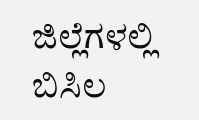ಜಿಲ್ಲೆಗಳಲ್ಲಿ ಬಿಸಿಲ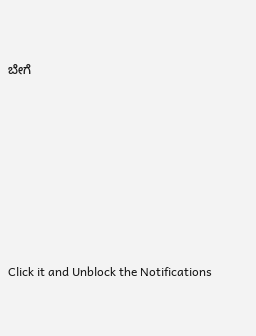ಬೇಗೆ












Click it and Unblock the Notifications